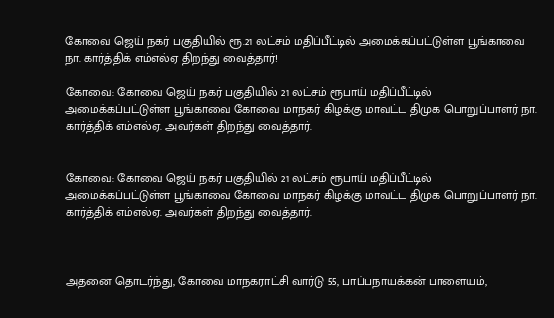கோவை ஜெய் நகர் பகுதியில் ரூ.21 லட்சம் மதிப்பீட்டில் அமைக்கப்பட்டுள்ள பூங்காவை நா. கார்த்திக் எம்எல்ஏ திறந்து வைத்தார்!

கோவை: கோவை ஜெய் நகர் பகுதியில் 21 லட்சம் ரூபாய் மதிப்பீட்டில் அமைக்கப்பட்டுள்ள பூங்காவை கோவை மாநகர் கிழக்கு மாவட்ட திமுக பொறுப்பாளர் நா. கார்த்திக் எம்எல்ஏ. அவர்கள் திறந்து வைத்தார்.


கோவை: கோவை ஜெய் நகர் பகுதியில் 21 லட்சம் ரூபாய் மதிப்பீட்டில் அமைக்கப்பட்டுள்ள பூங்காவை கோவை மாநகர் கிழக்கு மாவட்ட திமுக பொறுப்பாளர் நா. கார்த்திக் எம்எல்ஏ. அவர்கள் திறந்து வைத்தார்.



அதனை தொடர்ந்து, கோவை மாநகராட்சி வார்டு 55, பாப்பநாயக்கன் பாளையம்,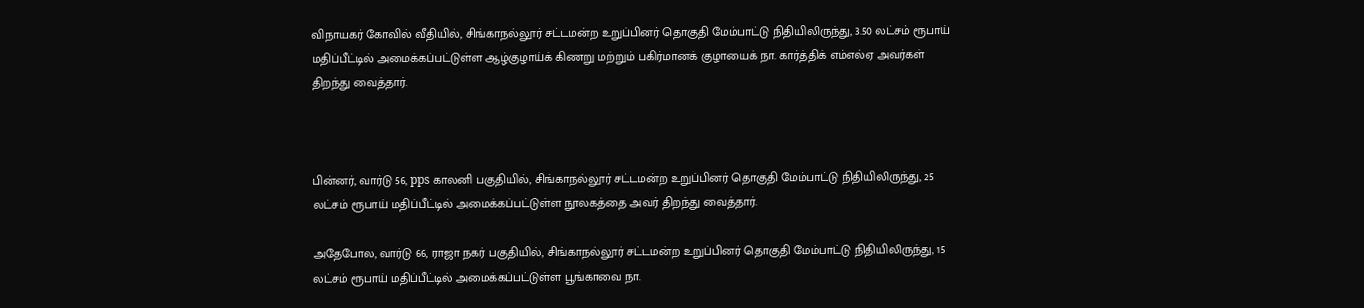விநாயகர் கோவில் வீதியில், சிங்காநல்லூர் சட்டமன்ற உறுப்பினர் தொகுதி மேம்பாட்டு நிதியிலிருந்து, 3.50 லட்சம் ரூபாய் மதிப்பீட்டில் அமைக்கப்பட்டுள்ள ஆழ்குழாய்க் கிணறு மற்றும் பகிர்மானக் குழாயைக் நா. கார்த்திக் எம்எல்ஏ அவர்கள் திறந்து வைத்தார்.



பின்னர், வார்டு 56, pps காலனி பகுதியில், சிங்காநல்லூர் சட்டமன்ற உறுப்பினர் தொகுதி மேம்பாட்டு நிதியிலிருந்து, 25 லட்சம் ரூபாய் மதிப்பீட்டில் அமைக்கப்பட்டுள்ள நூலகத்தை அவர் திறந்து வைத்தார்.

அதேபோல, வார்டு 66, ராஜா நகர் பகுதியில், சிங்காநல்லூர் சட்டமன்ற உறுப்பினர் தொகுதி மேம்பாட்டு நிதியிலிருந்து, 15 லட்சம் ரூபாய் மதிப்பீட்டில் அமைக்கப்பட்டுள்ள பூங்காவை நா.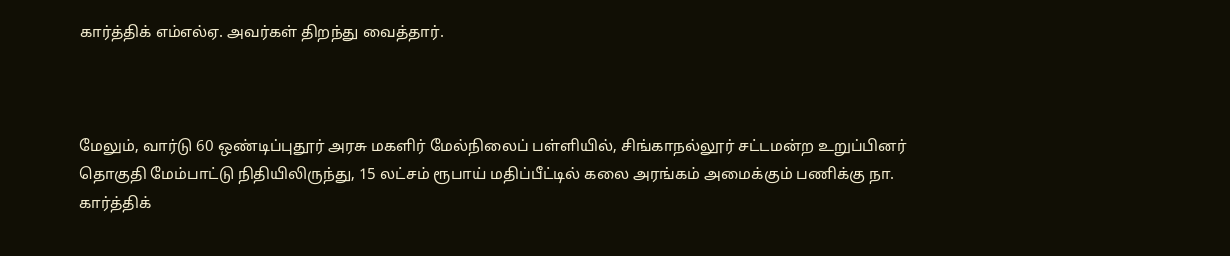கார்த்திக் எம்எல்ஏ. அவர்கள் திறந்து வைத்தார்.



மேலும், வார்டு 60 ஒண்டிப்புதூர் அரசு மகளிர் மேல்நிலைப் பள்ளியில், சிங்காநல்லூர் சட்டமன்ற உறுப்பினர் தொகுதி மேம்பாட்டு நிதியிலிருந்து, 15 லட்சம் ரூபாய் மதிப்பீட்டில் கலை அரங்கம் அமைக்கும் பணிக்கு நா. கார்த்திக்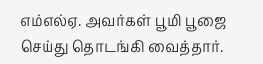எம்எல்ஏ. அவர்கள் பூமி பூஜை செய்து தொடங்கி வைத்தார்.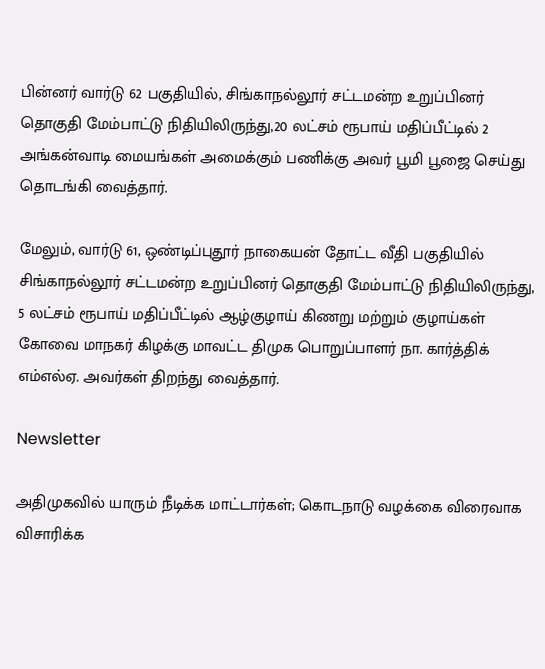பின்னர் வார்டு 62 பகுதியில், சிங்காநல்லூர் சட்டமன்ற உறுப்பினர் தொகுதி மேம்பாட்டு நிதியிலிருந்து,20 லட்சம் ரூபாய் மதிப்பீட்டில் 2 அங்கன்வாடி மையங்கள் அமைக்கும் பணிக்கு அவர் பூமி பூஜை செய்து தொடங்கி வைத்தார்.

மேலும், வார்டு 61, ஒண்டிப்புதூர் நாகையன் தோட்ட வீதி பகுதியில் சிங்காநல்லூர் சட்டமன்ற உறுப்பினர் தொகுதி மேம்பாட்டு நிதியிலிருந்து, 5 லட்சம் ரூபாய் மதிப்பீட்டில் ஆழ்குழாய் கிணறு மற்றும் குழாய்கள் கோவை மாநகர் கிழக்கு மாவட்ட திமுக பொறுப்பாளர் நா. கார்த்திக் எம்எல்ஏ. அவர்கள் திறந்து வைத்தார்.

Newsletter

அதிமுகவில் யாரும் நீடிக்க மாட்டார்கள்; கொடநாடு வழக்கை விரைவாக விசாரிக்க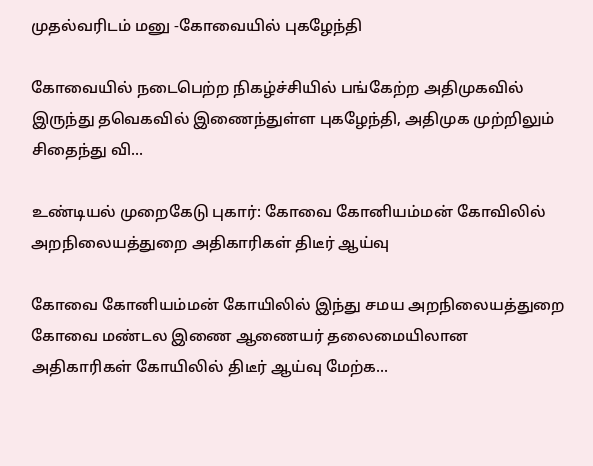முதல்வரிடம் மனு -கோவையில் புகழேந்தி

கோவையில் நடைபெற்ற நிகழ்ச்சியில் பங்கேற்ற அதிமுகவில் இருந்து தவெகவில் இணைந்துள்ள புகழேந்தி, அதிமுக முற்றிலும் சிதைந்து வி...

உண்டியல் முறைகேடு புகார்: கோவை கோனியம்மன் கோவிலில் அறநிலையத்துறை அதிகாரிகள் திடீர் ஆய்வு

கோவை கோனியம்மன் கோயிலில் இந்து சமய அறநிலையத்துறை கோவை மண்டல இணை ஆணையர் தலைமையிலான அதிகாரிகள் கோயிலில் திடீர் ஆய்வு மேற்க...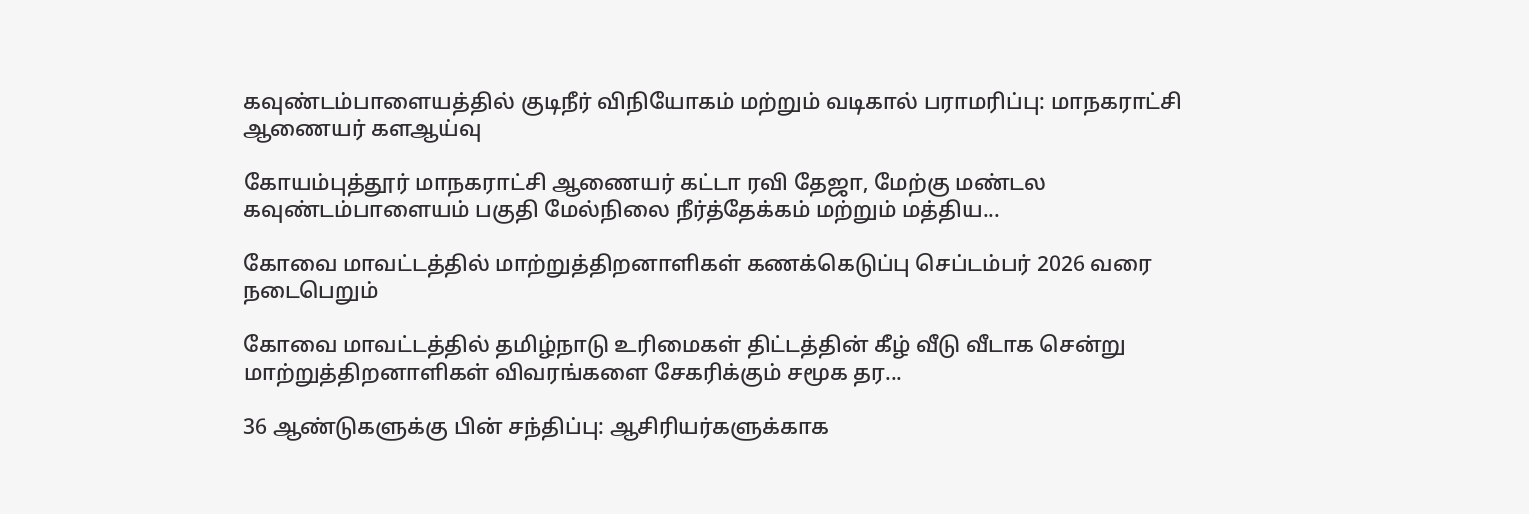கவுண்டம்பாளையத்தில் குடிநீர் விநியோகம் மற்றும் வடிகால் பராமரிப்பு: மாநகராட்சி ஆணையர் களஆய்வு

கோயம்புத்தூர் மாநகராட்சி ஆணையர் கட்டா ரவி தேஜா, மேற்கு மண்டல கவுண்டம்பாளையம் பகுதி மேல்நிலை நீர்த்தேக்கம் மற்றும் மத்திய...

கோவை மாவட்டத்தில் மாற்றுத்திறனாளிகள் கணக்கெடுப்பு செப்டம்பர் 2026 வரை நடைபெறும்

கோவை மாவட்டத்தில் தமிழ்நாடு உரிமைகள் திட்டத்தின் கீழ் வீடு வீடாக சென்று மாற்றுத்திறனாளிகள் விவரங்களை சேகரிக்கும் சமூக தர...

36 ஆண்டுகளுக்கு பின் சந்திப்பு: ஆசிரியர்களுக்காக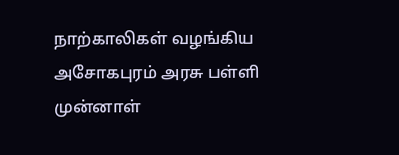நாற்காலிகள் வழங்கிய அசோகபுரம் அரசு பள்ளி முன்னாள்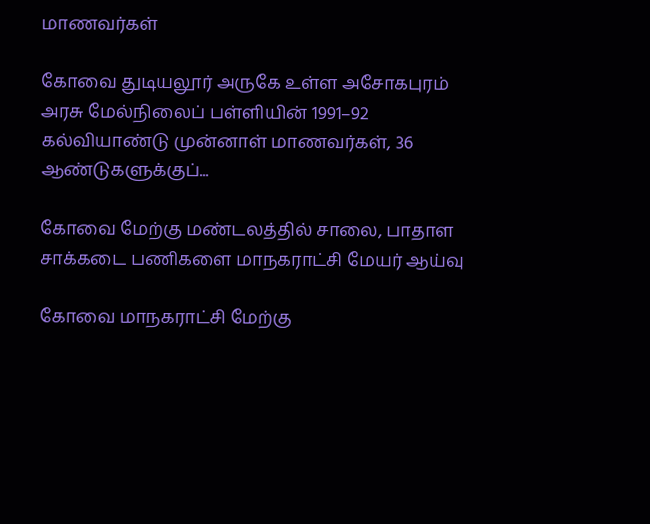மாணவர்கள்

கோவை துடியலூர் அருகே உள்ள அசோகபுரம் அரசு மேல்நிலைப் பள்ளியின் 1991–92 கல்வியாண்டு முன்னாள் மாணவர்கள், 36 ஆண்டுகளுக்குப்...

கோவை மேற்கு மண்டலத்தில் சாலை, பாதாள சாக்கடை பணிகளை மாநகராட்சி மேயர் ஆய்வு

கோவை மாநகராட்சி மேற்கு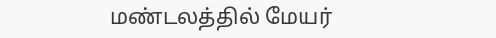மண்டலத்தில் மேயர்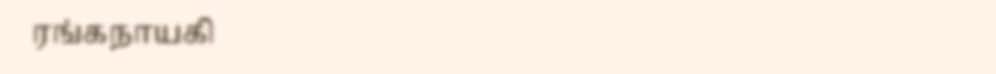ரங்கநாயகி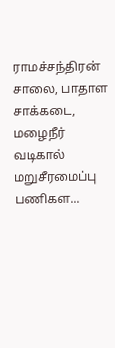ராமச்சந்திரன் சாலை, பாதாள சாக்கடை, மழைநீர் வடிகால் மறுசீரமைப்பு பணிகள...